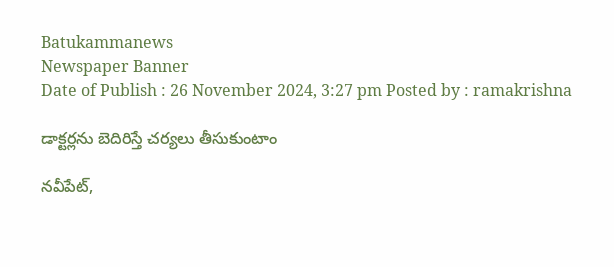Batukammanews
Newspaper Banner
Date of Publish : 26 November 2024, 3:27 pm Posted by : ramakrishna

డాక్టర్లను బెదిరిస్తే చర్యలు తీసుకుంటాం

నవీపేట్,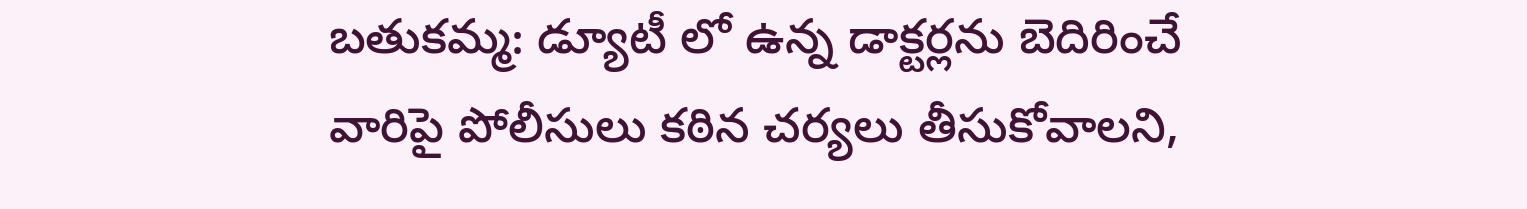బతుకమ్మ: డ్యూటీ లో ఉన్న డాక్టర్లను బెదిరించే వారిపై పోలీసులు కఠిన చర్యలు తీసుకోవాలని,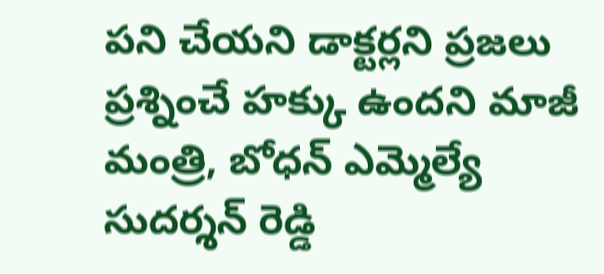పని చేయని డాక్టర్లని ప్రజలు ప్రశ్నించే హక్కు ఉందని మాజీ మంత్రి, బోధన్ ఎమ్మెల్యే సుదర్శన్ రెడ్డి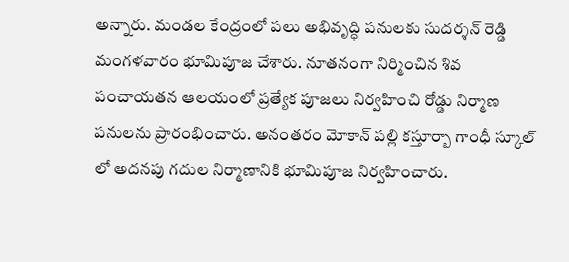అన్నారు. మండల కేంద్రంలో పలు అభివృద్ధి పనులకు సుదర్శన్ రెడ్డి మంగళవారం భూమిపూజ చేశారు. నూతనంగా నిర్మించిన శివ పంచాయతన ఆలయంలో ప్రత్యేక పూజలు నిర్వహించి రోడ్డు నిర్మాణ పనులను ప్రారంభించారు. అనంతరం మోకాన్ పల్లి కస్తూర్బా గాంధీ స్కూల్ లో అదనపు గదుల నిర్మాణానికి భూమిపూజ నిర్వహించారు.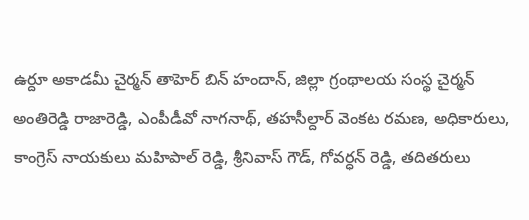ఉర్దూ అకాడమీ చైర్మన్ తాహెర్ బిన్ హందాన్, జిల్లా గ్రంథాలయ సంస్థ చైర్మన్ అంతిరెడ్డి రాజారెడ్డి, ఎంపీడీవో నాగనాథ్, తహసీల్దార్ వెంకట రమణ, అధికారులు, కాంగ్రెస్ నాయకులు మహిపాల్ రెడ్డి, శ్రీనివాస్ గౌడ్, గోవర్ధన్ రెడ్డి, తదితరులు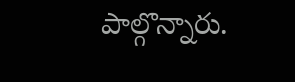పాల్గొన్నారు.